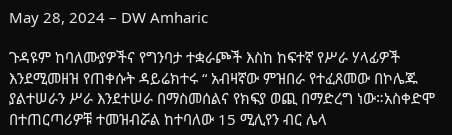May 28, 2024 – DW Amharic

ጉዳዩም ከባለሙያዎችና የግንባታ ተቋራጮች እስከ ከፍተኛ የሥራ ሃላፊዎች እንደሚመዘዝ የጠቀሱት ዳይሬክተሩ “ አብዛኛው ምዝበራ የተፈጸመው በኮሌጁ ያልተሠራን ሥራ እንደተሠራ በማስመሰልና የክፍያ ወጪ በማድረግ ነው።አስቀድሞ በተጠርጣሪዎቹ ተመዝብሯል ከተባለው 15 ሚሊየን ብር ሌላ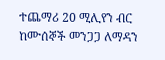ተጨማሪ 20 ሚሊየን ብር ከሙሰኞች መንጋጋ ለማዳን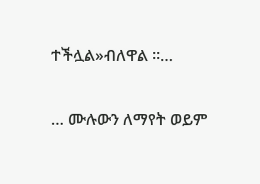ተችሏል»ብለዋል ፡፡…

… ሙሉውን ለማየት ወይም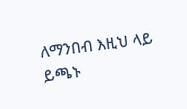ለማንበብ እዚህ ላይ ይጫኑ